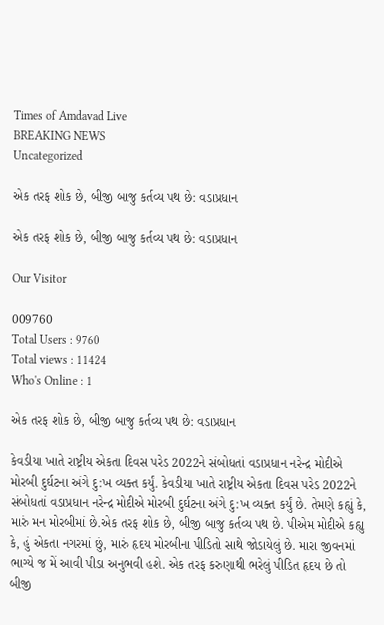Times of Amdavad Live
BREAKING NEWS
Uncategorized

એક તરફ શોક છે, બીજી બાજુ કર્તવ્ય પથ છે: વડાપ્રધાન

એક તરફ શોક છે, બીજી બાજુ કર્તવ્ય પથ છે: વડાપ્રધાન

Our Visitor

009760
Total Users : 9760
Total views : 11424
Who's Online : 1

એક તરફ શોક છે, બીજી બાજુ કર્તવ્ય પથ છે: વડાપ્રધાન

કેવડીયા ખાતે રાષ્ટ્રીય એકતા દિવસ પરેડ 2022ને સંબોધતાં વડાપ્રધાન નરેન્દ્ર મોદીએ મોરબી દુર્ઘટના અંગે દુ:ખ વ્યક્ત કર્યું. કેવડીયા ખાતે રાષ્ટ્રીય એકતા દિવસ પરેડ 2022ને સંબોધતાં વડાપ્રધાન નરેન્દ્ર મોદીએ મોરબી દુર્ઘટના અંગે દુ:ખ વ્યક્ત કર્યું છે. તેમણે કહ્યું કે, મારું મન મોરબીમાં છે.એક તરફ શોક છે, બીજી બાજુ કર્તવ્ય પથ છે. પીએમ મોદીએ કહ્યુ કે, હું એકતા નગરમાં છું, મારું હૃદય મોરબીના પીડિતો સાથે જોડાયેલું છે. મારા જીવનમાં ભાગ્યે જ મેં આવી પીડા અનુભવી હશે. એક તરફ કરુણાથી ભરેલું પીડિત હૃદય છે તો બીજી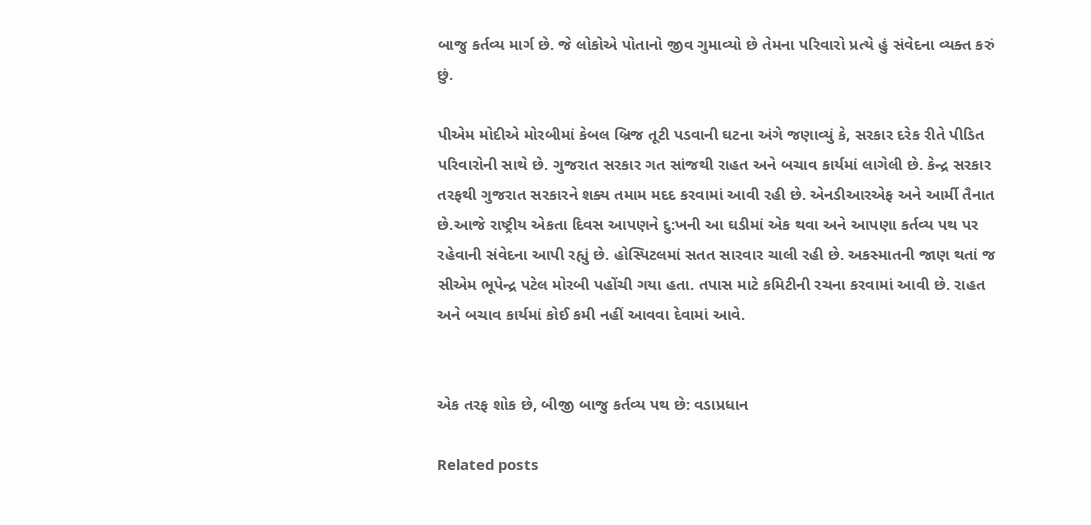બાજુ કર્તવ્ય માર્ગ છે. જે લોકોએ પોતાનો જીવ ગુમાવ્યો છે તેમના પરિવારો પ્રત્યે હું સંવેદના વ્યક્ત કરું છું.

પીએમ મોદીએ મોરબીમાં કેબલ બ્રિજ તૂટી પડવાની ઘટના અંગે જણાવ્યું કે, સરકાર દરેક રીતે પીડિત પરિવારોની સાથે છે. ગુજરાત સરકાર ગત સાંજથી રાહત અને બચાવ કાર્યમાં લાગેલી છે. કેન્દ્ર સરકાર તરફથી ગુજરાત સરકારને શક્ય તમામ મદદ કરવામાં આવી રહી છે. એનડીઆરએફ અને આર્મી તૈનાત છે.આજે રાષ્ટ્રીય એકતા દિવસ આપણને દુ:ખની આ ઘડીમાં એક થવા અને આપણા કર્તવ્ય પથ પર રહેવાની સંવેદના આપી રહ્યું છે. હોસ્પિટલમાં સતત સારવાર ચાલી રહી છે. અકસ્માતની જાણ થતાં જ સીએમ ભૂપેન્દ્ર પટેલ મોરબી પહોંચી ગયા હતા. તપાસ માટે કમિટીની રચના કરવામાં આવી છે. રાહત અને બચાવ કાર્યમાં કોઈ કમી નહીં આવવા દેવામાં આવે.


એક તરફ શોક છે, બીજી બાજુ કર્તવ્ય પથ છે: વડાપ્રધાન

Related posts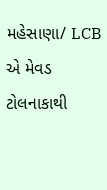મહેસાણા/ LCB એ મેવડ ટોલનાકાથી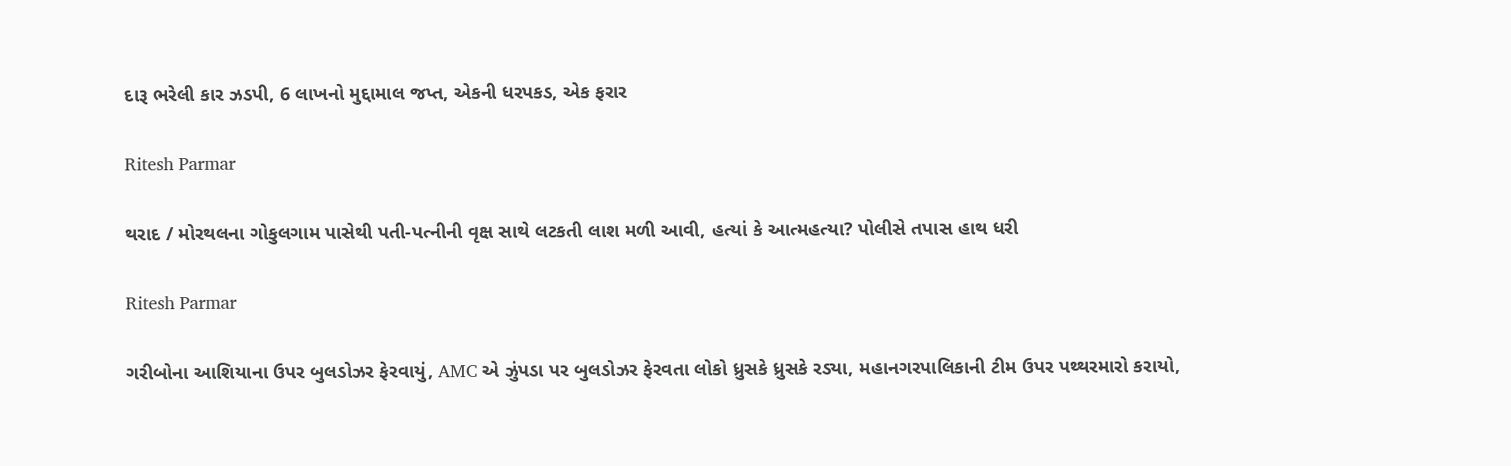દારૂ ભરેલી કાર ઝડપી, 6 લાખનો મુદ્દામાલ જપ્ત, એકની ધરપકડ, એક ફરાર

Ritesh Parmar

થરાદ / મોરથલના ગોકુલગામ પાસેથી પતી-પત્નીની વૃક્ષ સાથે લટકતી લાશ મળી આવી, હત્યાં કે આત્મહત્યા? પોલીસે તપાસ હાથ ધરી

Ritesh Parmar

ગરીબોના આશિયાના ઉપર બુલડોઝર ફેરવાયું, AMC એ ઝુંપડા પર બુલડોઝર ફેરવતા લોકો ધ્રુસકે ધ્રુસકે રડ્યા, મહાનગરપાલિકાની ટીમ ઉપર પથ્થરમારો કરાયો,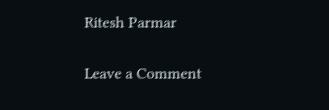Ritesh Parmar

Leave a Comment